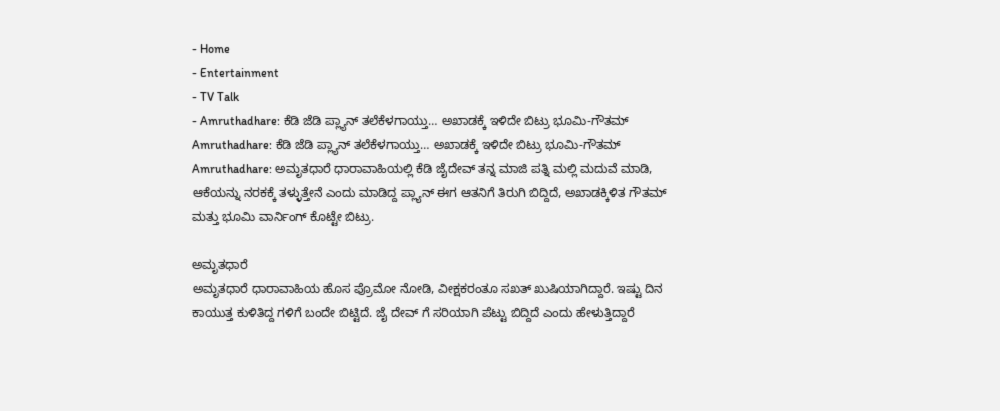- Home
- Entertainment
- TV Talk
- Amruthadhare: ಕೆಡಿ ಜೆಡಿ ಪ್ಲ್ಯಾನ್ ತಲೆಕೆಳಗಾಯ್ತು… ಅಖಾಡಕ್ಕೆ ಇಳಿದೇ ಬಿಟ್ರು ಭೂಮಿ-ಗೌತಮ್
Amruthadhare: ಕೆಡಿ ಜೆಡಿ ಪ್ಲ್ಯಾನ್ ತಲೆಕೆಳಗಾಯ್ತು… ಅಖಾಡಕ್ಕೆ ಇಳಿದೇ ಬಿಟ್ರು ಭೂಮಿ-ಗೌತಮ್
Amruthadhare: ಅಮೃತಧಾರೆ ಧಾರಾವಾಹಿಯಲ್ಲಿ ಕೆಡಿ ಜೈದೇವ್ ತನ್ನ ಮಾಜಿ ಪತ್ನಿ ಮಲ್ಲಿ ಮದುವೆ ಮಾಡಿ, ಆಕೆಯನ್ನು ನರಕಕ್ಕೆ ತಳ್ಳುತ್ತೇನೆ ಎಂದು ಮಾಡಿದ್ದ ಪ್ಲ್ಯಾನ್ ಈಗ ಆತನಿಗೆ ತಿರುಗಿ ಬಿದ್ದಿದೆ, ಅಖಾಡಕ್ಕಿಳಿತ ಗೌತಮ್ ಮತ್ತು ಭೂಮಿ ವಾರ್ನಿಂಗ್ ಕೊಟ್ಟೇ ಬಿಟ್ರು.

ಅಮೃತಧಾರೆ
ಅಮೃತಧಾರೆ ಧಾರಾವಾಹಿಯ ಹೊಸ ಪ್ರೊಮೋ ನೋಡಿ, ವೀಕ್ಷಕರಂತೂ ಸಖತ್ ಖುಷಿಯಾಗಿದ್ದಾರೆ. ಇಷ್ಟು ದಿನ ಕಾಯುತ್ತ ಕುಳಿತಿದ್ದ ಗಳಿಗೆ ಬಂದೇ ಬಿಟ್ಟಿದೆ. ಜೈ ದೇವ್ ಗೆ ಸರಿಯಾಗಿ ಪೆಟ್ಟು ಬಿದ್ದಿದೆ ಎಂದು ಹೇಳುತ್ತಿದ್ದಾರೆ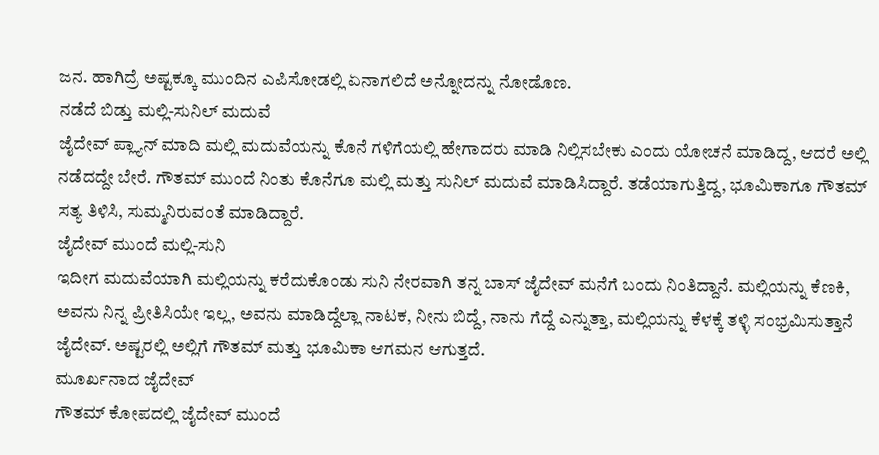ಜನ. ಹಾಗಿದ್ರೆ ಅಷ್ಟಕ್ಕೂ ಮುಂದಿನ ಎಪಿಸೋಡಲ್ಲಿ ಏನಾಗಲಿದೆ ಅನ್ನೋದನ್ನು ನೋಡೊಣ.
ನಡೆದೆ ಬಿಡ್ತು ಮಲ್ಲಿ-ಸುನಿಲ್ ಮದುವೆ
ಜೈದೇವ್ ಪ್ಲ್ಯಾನ್ ಮಾದಿ ಮಲ್ಲಿ ಮದುವೆಯನ್ನು ಕೊನೆ ಗಳಿಗೆಯಲ್ಲಿ ಹೇಗಾದರು ಮಾಡಿ ನಿಲ್ಲಿಸಬೇಕು ಎಂದು ಯೋಚನೆ ಮಾಡಿದ್ದ, ಆದರೆ ಅಲ್ಲಿ ನಡೆದದ್ದೇ ಬೇರೆ. ಗೌತಮ್ ಮುಂದೆ ನಿಂತು ಕೊನೆಗೂ ಮಲ್ಲಿ ಮತ್ತು ಸುನಿಲ್ ಮದುವೆ ಮಾಡಿಸಿದ್ದಾರೆ. ತಡೆಯಾಗುತ್ತಿದ್ದ, ಭೂಮಿಕಾಗೂ ಗೌತಮ್ ಸತ್ಯ ತಿಳಿಸಿ, ಸುಮ್ಮನಿರುವಂತೆ ಮಾಡಿದ್ದಾರೆ.
ಜೈದೇವ್ ಮುಂದೆ ಮಲ್ಲಿ-ಸುನಿ
ಇದೀಗ ಮದುವೆಯಾಗಿ ಮಲ್ಲಿಯನ್ನು ಕರೆದುಕೊಂಡು ಸುನಿ ನೇರವಾಗಿ ತನ್ನ ಬಾಸ್ ಜೈದೇವ್ ಮನೆಗೆ ಬಂದು ನಿಂತಿದ್ದಾನೆ. ಮಲ್ಲಿಯನ್ನು ಕೆಣಕಿ, ಅವನು ನಿನ್ನ ಪ್ರೀತಿಸಿಯೇ ಇಲ್ಲ, ಅವನು ಮಾಡಿದ್ದೆಲ್ಲಾ ನಾಟಕ, ನೀನು ಬಿದ್ದೆ, ನಾನು ಗೆದ್ದೆ ಎನ್ನುತ್ತಾ, ಮಲ್ಲಿಯನ್ನು ಕೆಳಕ್ಕೆ ತಳ್ಳಿ ಸಂಭ್ರಮಿಸುತ್ತಾನೆ ಜೈದೇವ್. ಅಷ್ಟರಲ್ಲಿ ಅಲ್ಲಿಗೆ ಗೌತಮ್ ಮತ್ತು ಭೂಮಿಕಾ ಆಗಮನ ಆಗುತ್ತದೆ.
ಮೂರ್ಖನಾದ ಜೈದೇವ್
ಗೌತಮ್ ಕೋಪದಲ್ಲಿ ಜೈದೇವ್ ಮುಂದೆ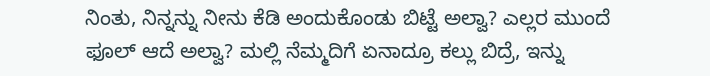ನಿಂತು, ನಿನ್ನನ್ನು ನೀನು ಕೆಡಿ ಅಂದುಕೊಂಡು ಬಿಟ್ಟೆ ಅಲ್ವಾ? ಎಲ್ಲರ ಮುಂದೆ ಫೂಲ್ ಆದೆ ಅಲ್ವಾ? ಮಲ್ಲಿ ನೆಮ್ಮದಿಗೆ ಏನಾದ್ರೂ ಕಲ್ಲು ಬಿದ್ರೆ, ಇನ್ನು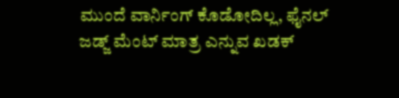ಮುಂದೆ ವಾರ್ನಿಂಗ್ ಕೊಡೋದಿಲ್ಲ, ಫೈನಲ್ ಜಡ್ಜ್ ಮೆಂಟ್ ಮಾತ್ರ ಎನ್ನುವ ಖಡಕ್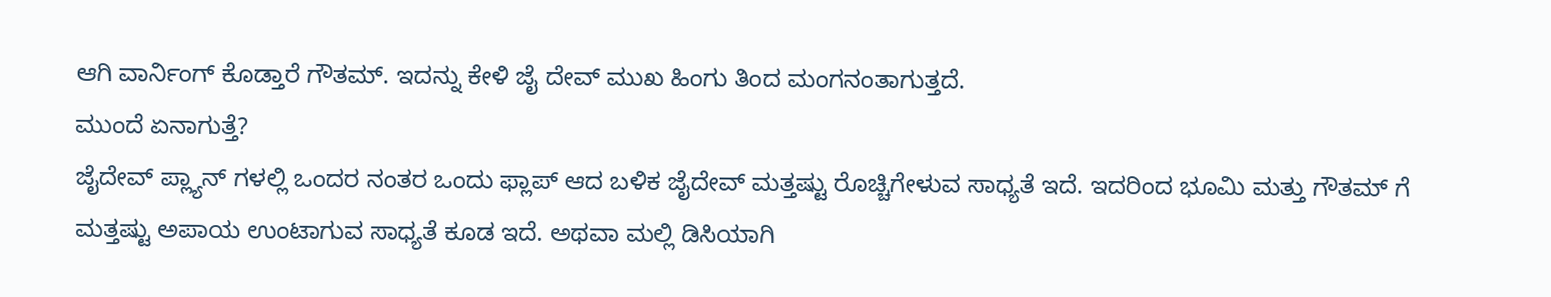ಆಗಿ ವಾರ್ನಿಂಗ್ ಕೊಡ್ತಾರೆ ಗೌತಮ್. ಇದನ್ನು ಕೇಳಿ ಜೈ ದೇವ್ ಮುಖ ಹಿಂಗು ತಿಂದ ಮಂಗನಂತಾಗುತ್ತದೆ.
ಮುಂದೆ ಏನಾಗುತ್ತೆ?
ಜೈದೇವ್ ಪ್ಲ್ಯಾನ್ ಗಳಲ್ಲಿ ಒಂದರ ನಂತರ ಒಂದು ಫ್ಲಾಪ್ ಆದ ಬಳಿಕ ಜೈದೇವ್ ಮತ್ತಷ್ಟು ರೊಚ್ಚಿಗೇಳುವ ಸಾಧ್ಯತೆ ಇದೆ. ಇದರಿಂದ ಭೂಮಿ ಮತ್ತು ಗೌತಮ್ ಗೆ ಮತ್ತಷ್ಟು ಅಪಾಯ ಉಂಟಾಗುವ ಸಾಧ್ಯತೆ ಕೂಡ ಇದೆ. ಅಥವಾ ಮಲ್ಲಿ ಡಿಸಿಯಾಗಿ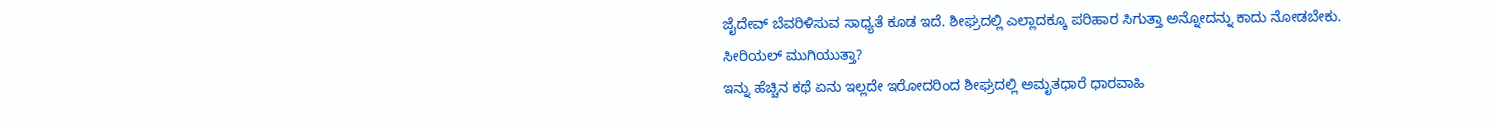ಜೈದೇವ್ ಬೆವರಿಳಿಸುವ ಸಾಧ್ಯತೆ ಕೂಡ ಇದೆ. ಶೀಘ್ರದಲ್ಲಿ ಎಲ್ಲಾದಕ್ಕೂ ಪರಿಹಾರ ಸಿಗುತ್ತಾ ಅನ್ನೋದನ್ನು ಕಾದು ನೋಡಬೇಕು.
ಸೀರಿಯಲ್ ಮುಗಿಯುತ್ತಾ?
ಇನ್ನು ಹೆಚ್ಚಿನ ಕಥೆ ಏನು ಇಲ್ಲದೇ ಇರೋದರಿಂದ ಶೀಘ್ರದಲ್ಲಿ ಅಮೃತಧಾರೆ ಧಾರವಾಹಿ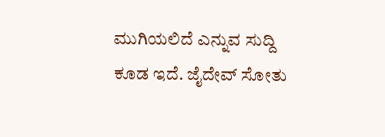ಮುಗಿಯಲಿದೆ ಎನ್ನುವ ಸುದ್ದಿ ಕೂಡ ಇದೆ. ಜೈದೇವ್ ಸೋತು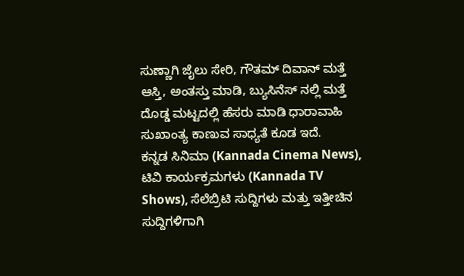ಸುಣ್ಣಾಗಿ ಜೈಲು ಸೇರಿ, ಗೌತಮ್ ದಿವಾನ್ ಮತ್ತೆ ಆಸ್ತಿ, ಅಂತಸ್ತು ಮಾಡಿ, ಬ್ಯುಸಿನೆಸ್ ನಲ್ಲಿ ಮತ್ತೆ ದೊಡ್ಡ ಮಟ್ಟದಲ್ಲಿ ಹೆಸರು ಮಾಡಿ ಧಾರಾವಾಹಿ ಸುಖಾಂತ್ಯ ಕಾಣುವ ಸಾಧ್ಯತೆ ಕೂಡ ಇದೆ.
ಕನ್ನಡ ಸಿನಿಮಾ (Kannada Cinema News), ಟಿವಿ ಕಾರ್ಯಕ್ರಮಗಳು (Kannada TV Shows), ಸೆಲೆಬ್ರಿಟಿ ಸುದ್ದಿಗಳು ಮತ್ತು ಇತ್ತೀಚಿನ ಸುದ್ದಿಗಳಿಗಾಗಿ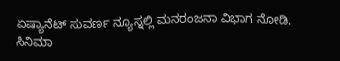ಏಷ್ಯಾನೆಟ್ ಸುವರ್ಣ ನ್ಯೂಸ್ನಲ್ಲಿ ಮನರಂಜನಾ ವಿಭಾಗ ನೋಡಿ. ಸಿನಿಮಾ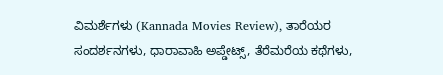ವಿಮರ್ಶೆಗಳು (Kannada Movies Review), ತಾರೆಯರ ಸಂದರ್ಶನಗಳು, ಧಾರಾವಾಹಿ ಅಪ್ಡೇಟ್ಸ್, ತೆರೆಮರೆಯ ಕಥೆಗಳು,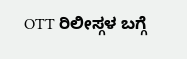OTT ರಿಲೀಸ್ಗಳ ಬಗ್ಗೆ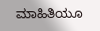ಮಾಹಿತಿಯೂ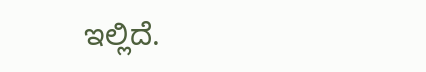ಇಲ್ಲಿದೆ.